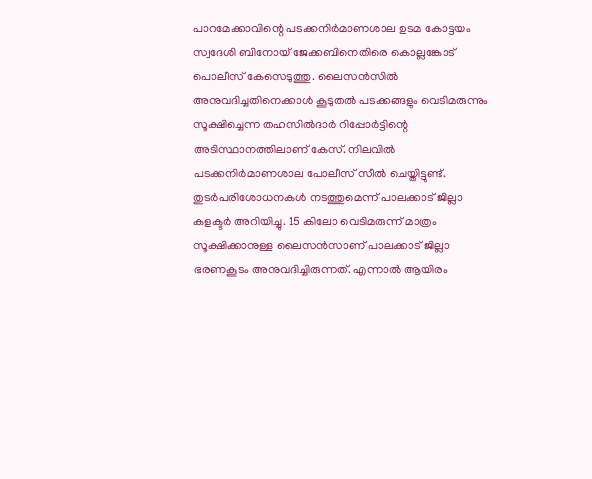പാറമേക്കാവിന്റെ പടക്കനിർമാണശാല ഉടമ കോട്ടയം സ്വദേശി ബിനോയ് ജേക്കബിനെതിരെ കൊല്ലങ്കോട് പൊലീസ് കേസെടുത്തു. ലൈസൻസിൽ അനുവദിച്ചതിനെക്കാൾ കൂടുതൽ പടക്കങ്ങളും വെടിമരുന്നും സൂക്ഷിച്ചെന്ന തഹസിൽദാർ റിപ്പോർട്ടിന്റെ അടിസ്ഥാനത്തിലാണ് കേസ്. നിലവിൽ പടക്കനിർമാണശാല പോലീസ് സീൽ ചെയ്തിട്ടുണ്ട്. തുടർപരിശോധനകൾ നടത്തുമെന്ന് പാലക്കാട് ജില്ലാ കളക്ടർ അറിയിച്ചു. 15 കിലോ വെടിമരുന്ന് മാത്രം സൂക്ഷിക്കാനുള്ള ലൈസൻസാണ് പാലക്കാട് ജില്ലാ ഭരണകൂടം അനുവദിച്ചിരുന്നത്. എന്നാൽ ആയിരം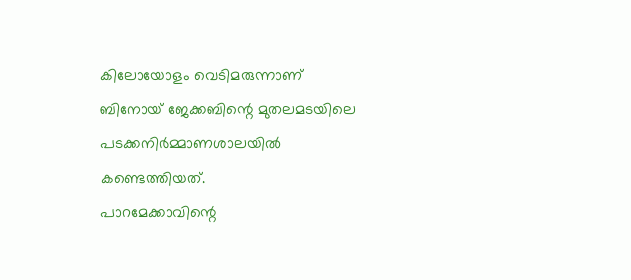കിലോയോളം വെടിമരുന്നാണ് ബിനോയ് ജേക്കബിന്റെ മുതലമടയിലെ പടക്കനിർമ്മാണശാലയിൽ കണ്ടെത്തിയത്.
പാറമേക്കാവിന്റെ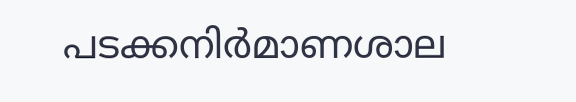പടക്കനിർമാണശാല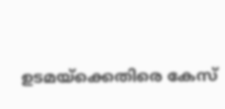ഉടമയ്ക്കെതിരെ കേസ്